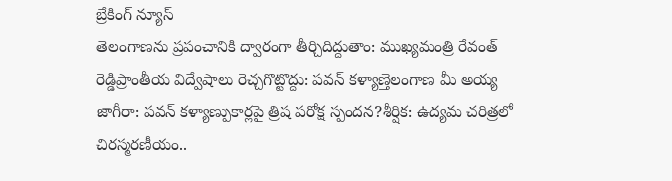బ్రేకింగ్ న్యూస్
తెలంగాణను ప్రపంచానికి ద్వారంగా తీర్చిదిద్దుతాం: ముఖ్యమంత్రి రేవంత్ రెడ్డిప్రాంతీయ విద్వేషాలు రెచ్చగొట్టొద్దు: పవన్ కళ్యాణ్తెలంగాణ మీ అయ్య జాగీరా: పవన్ కళ్యాణ్పుకార్లపై త్రిష పరోక్ష స్పందన?శీర్షిక: ఉద్యమ చరిత్రలో చిరస్మరణీయం..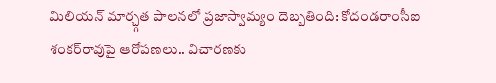మిలియన్ మార్చ్గత పాలనలో ప్రజాస్వామ్యం దెబ్బతింది: కోదండరాంసీఐ శంకర్‌రావుపై ఆరోపణలు.. విచారణకు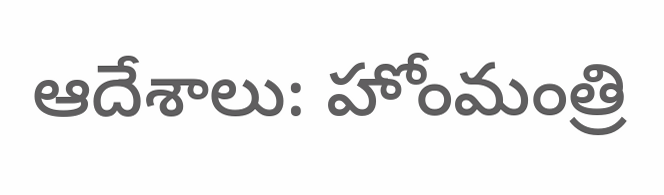ఆదేశాలు: హోంమంత్రి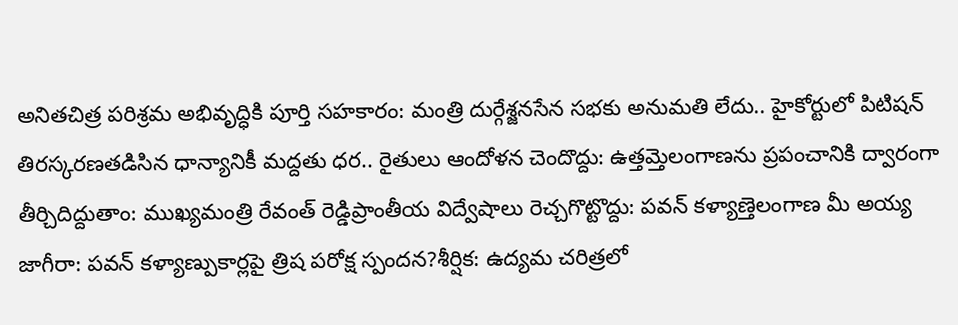అనితచిత్ర పరిశ్రమ అభివృద్ధికి పూర్తి సహకారం: మంత్రి దుర్గేశ్జనసేన సభకు అనుమతి లేదు.. హైకోర్టులో పిటిషన్ తిరస్కరణతడిసిన ధాన్యానికీ మద్దతు ధర.. రైతులు ఆందోళన చెందొద్దు: ఉత్తమ్తెలంగాణను ప్రపంచానికి ద్వారంగా తీర్చిదిద్దుతాం: ముఖ్యమంత్రి రేవంత్ రెడ్డిప్రాంతీయ విద్వేషాలు రెచ్చగొట్టొద్దు: పవన్ కళ్యాణ్తెలంగాణ మీ అయ్య జాగీరా: పవన్ కళ్యాణ్పుకార్లపై త్రిష పరోక్ష స్పందన?శీర్షిక: ఉద్యమ చరిత్రలో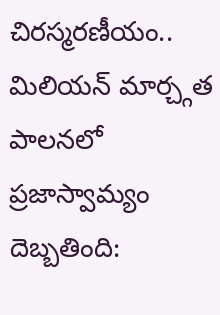చిరస్మరణీయం.. మిలియన్ మార్చ్గత పాలనలో ప్రజాస్వామ్యం దెబ్బతింది: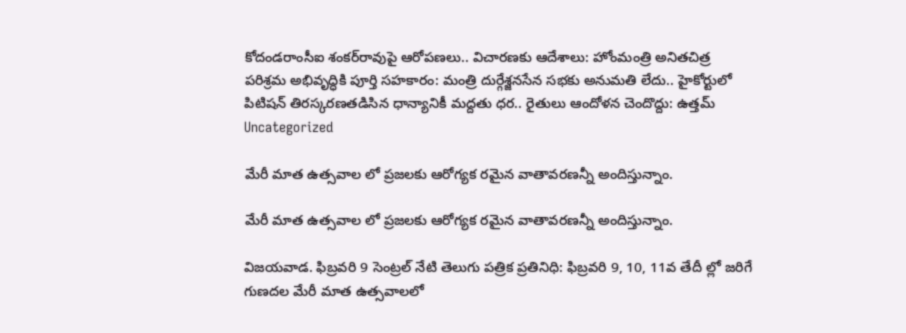కోదండరాంసీఐ శంకర్‌రావుపై ఆరోపణలు.. విచారణకు ఆదేశాలు: హోంమంత్రి అనితచిత్ర పరిశ్రమ అభివృద్ధికి పూర్తి సహకారం: మంత్రి దుర్గేశ్జనసేన సభకు అనుమతి లేదు.. హైకోర్టులో పిటిషన్ తిరస్కరణతడిసిన ధాన్యానికీ మద్దతు ధర.. రైతులు ఆందోళన చెందొద్దు: ఉత్తమ్
Uncategorized

మేరీ మాత ఉత్సవాల లో ప్రజలకు ఆరోగ్యక రమైన వాతావరణన్నీ అందిస్తున్నాం.

మేరీ మాత ఉత్సవాల లో ప్రజలకు ఆరోగ్యక రమైన వాతావరణన్నీ అందిస్తున్నాం.

విజయవాడ. ఫిబ్రవరి 9 సెంట్రల్ నేటి తెలుగు పత్రిక ప్రతినిధి: ఫిబ్రవరి 9, 10, 11వ తేదీ ల్లో జరిగే గుణదల మేరీ మాత ఉత్సవాలలో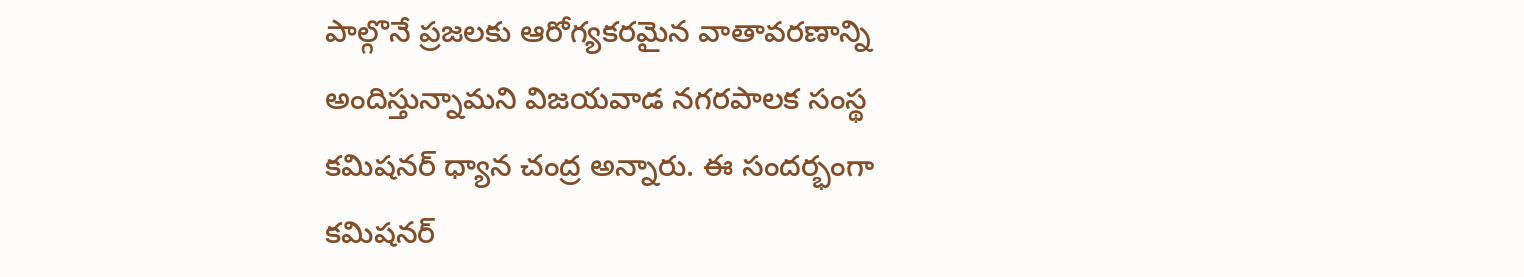పాల్గొనే ప్రజలకు ఆరోగ్యకరమైన వాతావరణాన్ని అందిస్తున్నామని విజయవాడ నగరపాలక సంస్థ కమిషనర్ ధ్యాన చంద్ర అన్నారు. ఈ సందర్భంగా కమిషనర్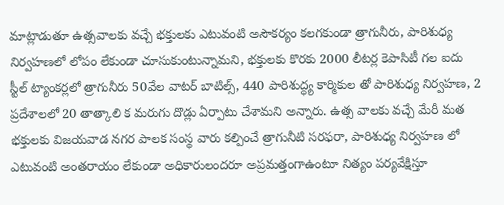మాట్లాడుతూ ఉత్సవాలకు వచ్చే భక్తులకు ఎటువంటి అసౌకర్యం కలగకుండా త్రాగునీరు, పారిశుధ్య నిర్వహణలో లోపం లేకుండా చూసుకుంటున్నామని, భక్తులకు కొరకు 2000 లీటర్ల కెపాసిటీ గల ఐదు స్టీల్ ట్యాంకర్లలో త్రాగునీరు 50వేల వాటర్ బాటిల్స్, 440 పారిశుద్ధ్య కార్మికుల తో పారిశుధ్య నిర్వహణ, 2 ప్రదేశాలలో 20 తాత్కాలి క మరుగు దొడ్లు ఏర్పాటు చేశామని అన్నారు. ఉత్స వాలకు వచ్చే మేరీ మత భక్తులకు విజయవాడ నగర పాలక సంస్థ వారు కల్పించే త్రాగునీటి సరఫరా, పారిశుధ్య నిర్వహణ లో ఎటువంటి అంతరాయం లేకుండా అధికారులందరూ అప్రమత్తంగాఉంటూ నిత్యం పర్యవేక్షిస్తూ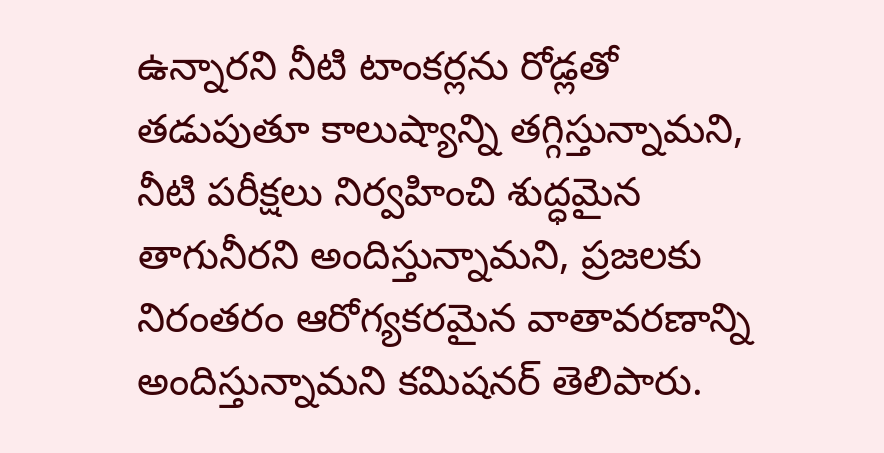ఉన్నారని నీటి టాంకర్లను రోడ్లతో తడుపుతూ కాలుష్యాన్ని తగ్గిస్తున్నామని, నీటి పరీక్షలు నిర్వహించి శుద్ధమైన తాగునీరని అందిస్తున్నామని, ప్రజలకు నిరంతరం ఆరోగ్యకరమైన వాతావరణాన్ని అందిస్తున్నామని కమిషనర్ తెలిపారు.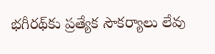భగీరథ్‌కు ప్రత్యేక సౌకర్యాలు లేవు